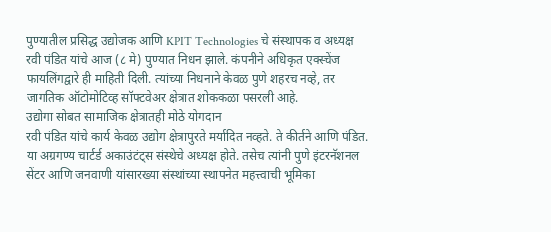पुण्यातील प्रसिद्ध उद्योजक आणि KPIT Technologies चे संस्थापक व अध्यक्ष रवी पंडित यांचे आज (८ मे) पुण्यात निधन झाले. कंपनीने अधिकृत एक्स्चेंज फायलिंगद्वारे ही माहिती दिली. त्यांच्या निधनाने केवळ पुणे शहरच नव्हे, तर जागतिक ऑटोमोटिव्ह सॉफ्टवेअर क्षेत्रात शोककळा पसरली आहे.
उद्योगा सोबत सामाजिक क्षेत्रातही मोठे योगदान
रवी पंडित यांचे कार्य केवळ उद्योग क्षेत्रापुरते मर्यादित नव्हते. ते कीर्तने आणि पंडित. या अग्रगण्य चार्टर्ड अकाउंटंट्स संस्थेचे अध्यक्ष होते. तसेच त्यांनी पुणे इंटरनॅशनल सेंटर आणि जनवाणी यांसारख्या संस्थांच्या स्थापनेत महत्त्वाची भूमिका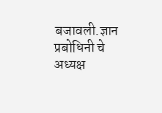बजावली.ज्ञान प्रबोधिनी चे अध्यक्ष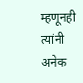म्हणूनही त्यांनी अनेक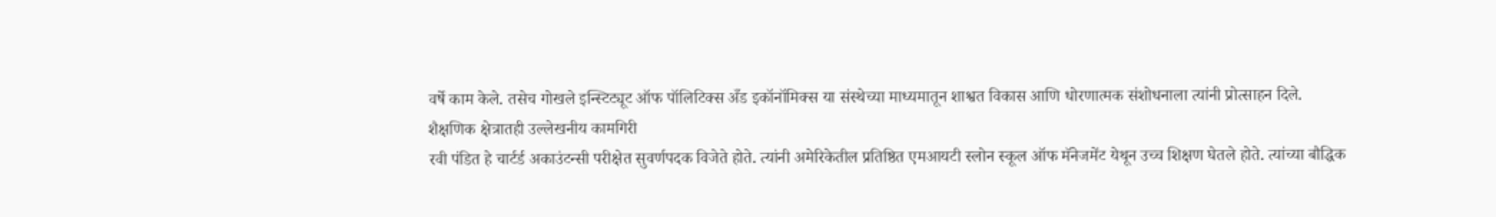वर्षे काम केले. तसेच गोखले इन्स्टिट्यूट ऑफ पॉलिटिक्स अँड इकॉनॉमिक्स या संस्थेच्या माध्यमातून शाश्वत विकास आणि धोरणात्मक संशोधनाला त्यांनी प्रोत्साहन दिले.
शैक्षणिक क्षेत्रातही उल्लेखनीय कामगिरी
रवी पंडित हे चार्टर्ड अकाउंटन्सी परीक्षेत सुवर्णपदक विजेते होते. त्यांनी अमेरिकेतील प्रतिष्ठित एमआयटी स्लोन स्कूल ऑफ मॅनेजमेंट येथून उच्च शिक्षण घेतले होते. त्यांच्या बौद्धिक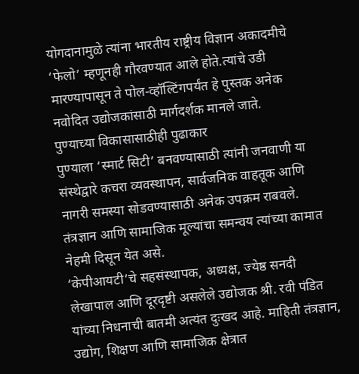योगदानामुळे त्यांना भारतीय राष्ट्रीय विज्ञान अकादमीचे ‘फेलो’ म्हणूनही गौरवण्यात आले होते.त्यांचे उडी मारण्यापासून ते पोल-व्हॉल्टिंगपर्यंत हे पुस्तक अनेक नवोदित उद्योजकांसाठी मार्गदर्शक मानले जाते.
पुण्याच्या विकासासाठीही पुढाकार
पुण्याला ‘स्मार्ट सिटी’ बनवण्यासाठी त्यांनी जनवाणी या संस्थेद्वारे कचरा व्यवस्थापन, सार्वजनिक वाहतूक आणि नागरी समस्या सोडवण्यासाठी अनेक उपक्रम राबवले. तंत्रज्ञान आणि सामाजिक मूल्यांचा समन्वय त्यांच्या कामात नेहमी दिसून येत असे.
‘केपीआयटी’चे सहसंस्थापक, अध्यक्ष, ज्येष्ठ सनदी लेखापाल आणि दूरदृष्टी असलेले उद्योजक श्री. रवी पंडित यांच्या निधनाची बातमी अत्यंत दुःखद आहे. माहिती तंत्रज्ञान, उद्योग, शिक्षण आणि सामाजिक क्षेत्रात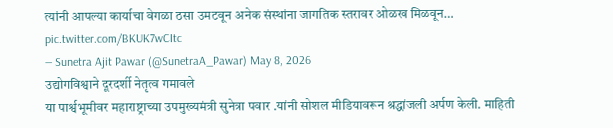त्यांनी आपल्या कार्याचा वेगळा ठसा उमटवून अनेक संस्थांना जागतिक स्तरावर ओळख मिळवून… pic.twitter.com/BKUK7wCItc
— Sunetra Ajit Pawar (@SunetraA_Pawar) May 8, 2026
उद्योगविश्वाने दूरदर्शी नेतृत्व गमावले
या पार्श्वभूमीवर महाराष्ट्राच्या उपमुख्यमंत्री सुनेत्रा पवार .यांनी सोशल मीडियावरून श्रद्धांजली अर्पण केली. माहिती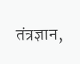तंत्रज्ञान,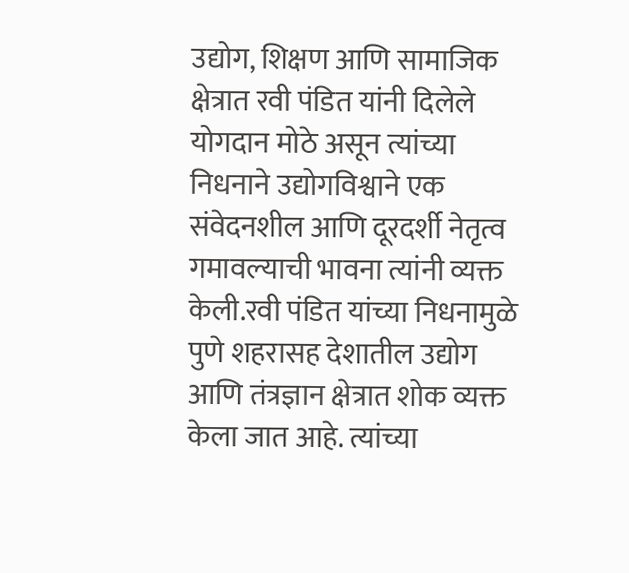उद्योग, शिक्षण आणि सामाजिक क्षेत्रात रवी पंडित यांनी दिलेले योगदान मोठे असून त्यांच्या निधनाने उद्योगविश्वाने एक संवेदनशील आणि दूरदर्शी नेतृत्व गमावल्याची भावना त्यांनी व्यक्त केली.रवी पंडित यांच्या निधनामुळे पुणे शहरासह देशातील उद्योग आणि तंत्रज्ञान क्षेत्रात शोक व्यक्त केला जात आहे. त्यांच्या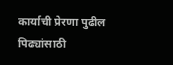कार्याची प्रेरणा पुढील पिढ्यांसाठी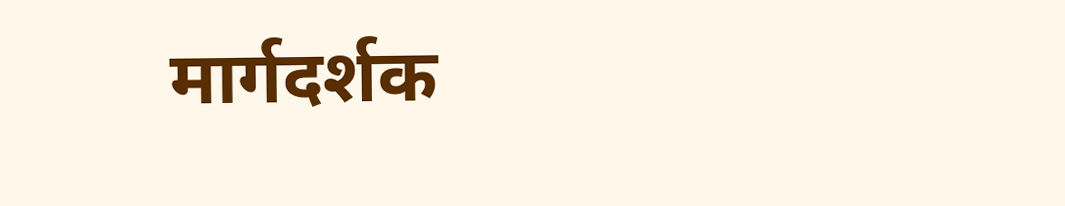मार्गदर्शक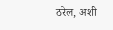ठरेल, अशी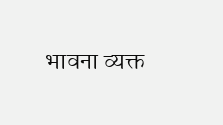भावना व्यक्त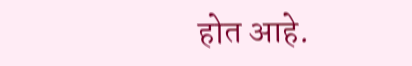होत आहे.